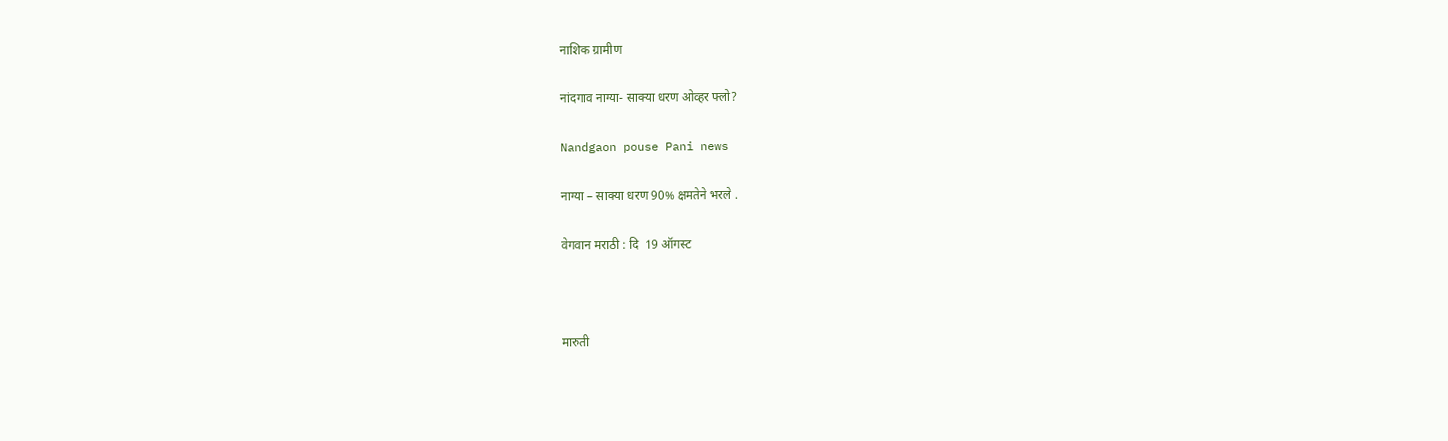नाशिक ग्रामीण

नांदगाव नाग्या- साक्या धरण ओव्हर फ्लो?

Nandgaon pouse Pani news

नाग्या – साक्या धरण 90% क्षमतेने भरले .

वेगवान मराठी : दि  19 ऑगस्ट



मारुती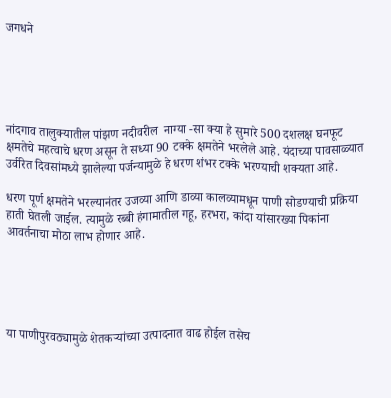जगधने





नांदगाव तालुक्यातील पांझण नदीवरील  नाग्या -सा क्या हे सुमारे 500 दशलक्ष घनफूट क्षमतेचे महत्वाचे धरण असून ते सध्या 90 टक्के क्षमतेने भरलेले आहे. यंदाच्या पावसाळ्यात उर्वरित दिवसांमध्ये झालेल्या पर्जन्यामुळे हे धरण शंभर टक्के भरण्याची शक्यता आहे.

धरण पूर्ण क्षमतेने भरल्यानंतर उजव्या आणि डाव्या कालव्यामधून पाणी सोडण्याची प्रक्रिया हाती घेतली जाईल. त्यामुळे रब्बी हंगामातील गहू, हरभरा, कांदा यांसारख्या पिकांना आवर्तनाचा मोठा लाभ होणार आहे.





या पाणीपुरवठ्यामुळे शेतकऱ्यांच्या उत्पादनात वाढ होईल तसेच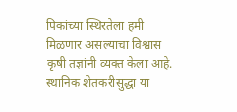पिकांच्या स्थिरतेला हमी मिळणार असल्याचा विश्वास कृषी तज्ञांनी व्यक्त केला आहे. स्थानिक शेतकरीसुद्धा या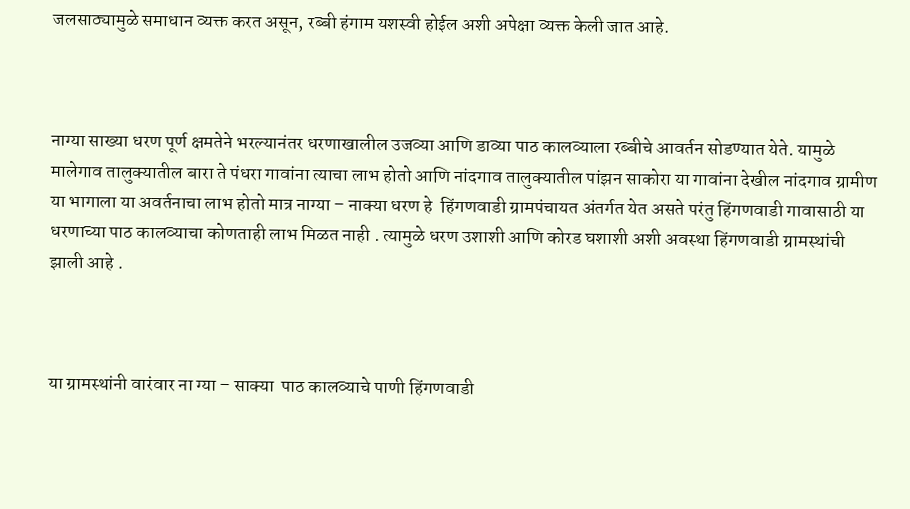जलसाठ्यामुळे समाधान व्यक्त करत असून, रब्बी हंगाम यशस्वी होईल अशी अपेक्षा व्यक्त केली जात आहे.



नाग्या साख्या धरण पूर्ण क्षमतेने भरल्यानंतर धरणाखालील उजव्या आणि डाव्या पाठ कालव्याला रब्बीचे आवर्तन सोडण्यात येते. यामुळे मालेगाव तालुक्यातील बारा ते पंधरा गावांना त्याचा लाभ होतो आणि नांदगाव तालुक्यातील पांझन साकोरा या गावांना देखील नांदगाव ग्रामीण या भागाला या अवर्तनाचा लाभ होतो मात्र नाग्या – नाक्या धरण हे  हिंगणवाडी ग्रामपंचायत अंतर्गत येत असते परंतु हिंगणवाडी गावासाठी या धरणाच्या पाठ कालव्याचा कोणताही लाभ मिळत नाही . त्यामुळे धरण उशाशी आणि कोरड घशाशी अशी अवस्था हिंगणवाडी ग्रामस्थांची झाली आहे .



या ग्रामस्थांनी वारंवार ना ग्या – साक्या  पाठ कालव्याचे पाणी हिंगणवाडी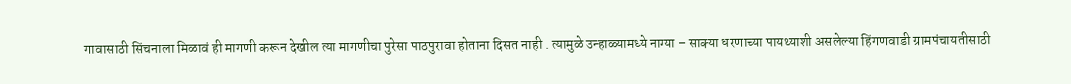गावासाठी सिंचनाला मिळावं ही मागणी करून देखील त्या मागणीचा पुरेसा पाठपुरावा होताना दिसत नाही . त्यामुळे उन्हाळ्यामध्ये नाग्या – साक्या धरणाच्या पायथ्याशी असलेल्या हिंगणवाडी ग्रामपंचायतीसाठी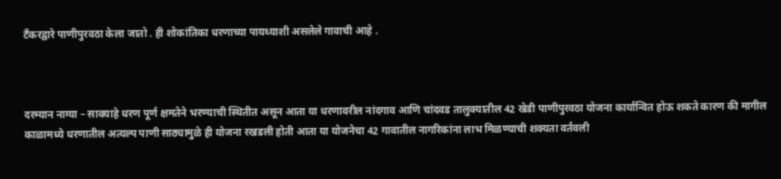टँकरद्वारे पाणीपुरवठा केला जातो . ही शोकांतिका धरणाच्या पायथ्याशी असलेले गावाची आहे .



दरम्यान नाग्या – साक्याहे धरण पूर्ण क्षमतेने भरण्याची स्थितीत असून आता या धरणावरील नांदगाव आणि चांदवड तालुक्यातील 42 खेडी पाणीपुरवठा योजना कार्यान्वित होऊ शकते कारण की मागील काळामध्ये धरणातील अत्यल्प पाणी साठ्यामुळे ही योजना रखडली होती आता या योजनेचा 42 गावातील नागरिकांना लाभ मिळण्याची शक्यता वर्तवली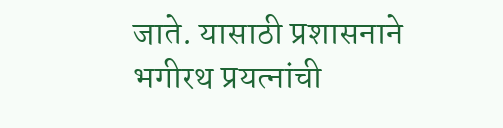जाते. यासाठी प्रशासनाने भगीरथ प्रयत्नांची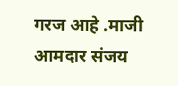गरज आहे .माजी आमदार संजय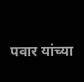पवार यांच्या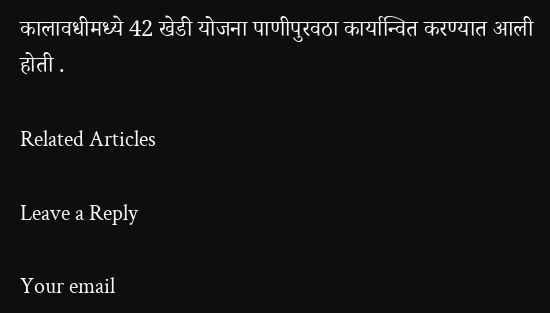कालावधीमध्ये 42 खेडी योजना पाणीपुरवठा कार्यान्वित करण्यात आली होती .

Related Articles

Leave a Reply

Your email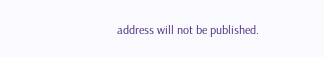address will not be published.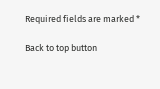Required fields are marked *

Back to top button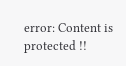error: Content is protected !!